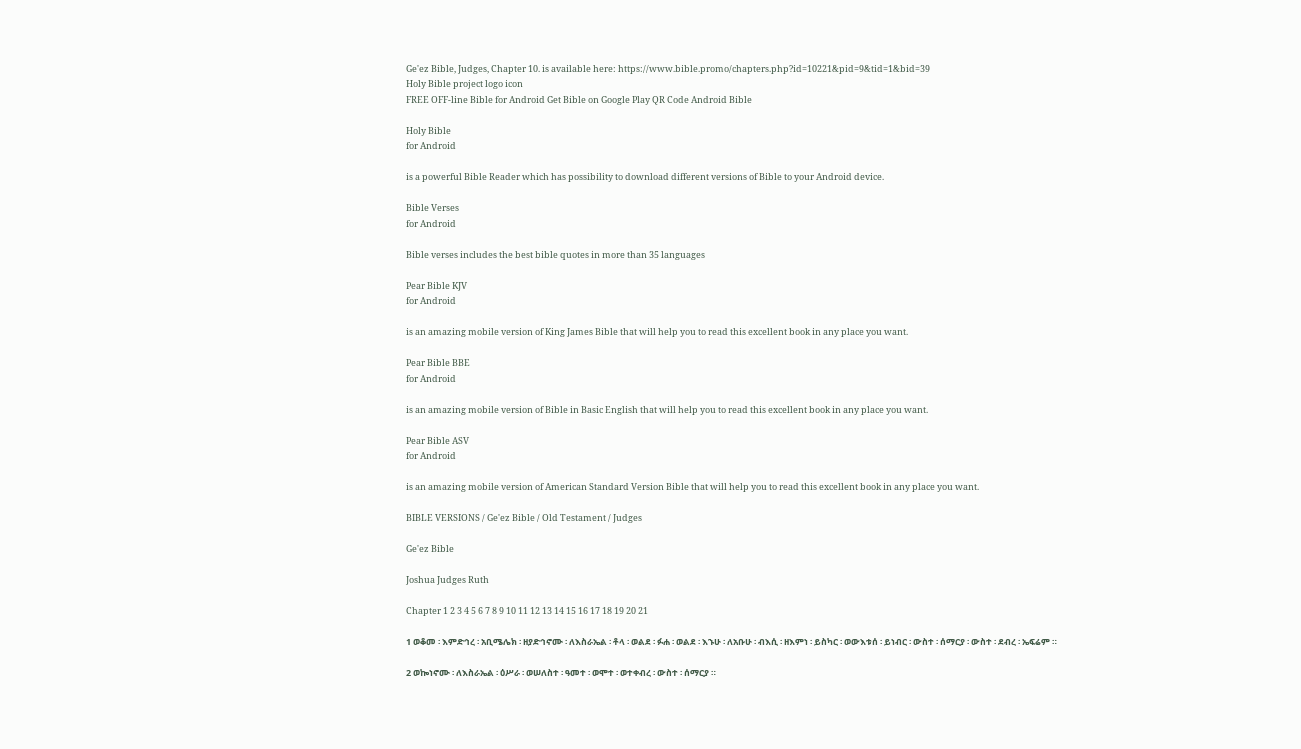Ge'ez Bible, Judges, Chapter 10. is available here: https://www.bible.promo/chapters.php?id=10221&pid=9&tid=1&bid=39
Holy Bible project logo icon
FREE OFF-line Bible for Android Get Bible on Google Play QR Code Android Bible

Holy Bible
for Android

is a powerful Bible Reader which has possibility to download different versions of Bible to your Android device.

Bible Verses
for Android

Bible verses includes the best bible quotes in more than 35 languages

Pear Bible KJV
for Android

is an amazing mobile version of King James Bible that will help you to read this excellent book in any place you want.

Pear Bible BBE
for Android

is an amazing mobile version of Bible in Basic English that will help you to read this excellent book in any place you want.

Pear Bible ASV
for Android

is an amazing mobile version of American Standard Version Bible that will help you to read this excellent book in any place you want.

BIBLE VERSIONS / Ge'ez Bible / Old Testament / Judges

Ge'ez Bible

Joshua Judges Ruth

Chapter 1 2 3 4 5 6 7 8 9 10 11 12 13 14 15 16 17 18 19 20 21

1 ወቆመ ፡ እምድኅረ ፡ አቢሜሌክ ፡ ዘያድኅኖሙ ፡ ለእስራኤል ፡ ቶላ ፡ ወልደ ፡ ፉሐ ፡ ወልደ ፡ እኁሁ ፡ ለአቡሁ ፡ ብእሲ ፡ ዘእምነ ፡ ይስካር ፡ ወውእቱሰ ፡ ይነብር ፡ ውስተ ፡ ሰማርያ ፡ ውስተ ፡ ደብረ ፡ ኤፍሬም ።

2 ወኰነኖሙ ፡ ለእስራኤል ፡ ዕሥራ ፡ ወሠለስተ ፡ ዓመተ ፡ ወሞተ ፡ ወተቀብረ ፡ ውስተ ፡ ሰማርያ ።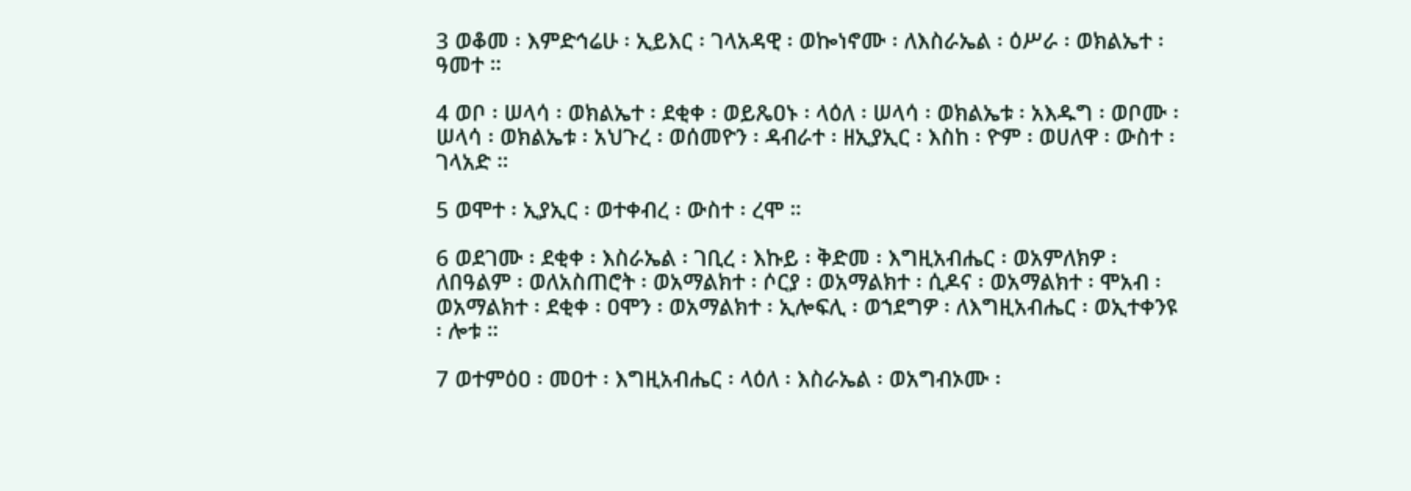3 ወቆመ ፡ እምድኅሬሁ ፡ ኢይእር ፡ ገላአዳዊ ፡ ወኰነኖሙ ፡ ለእስራኤል ፡ ዕሥራ ፡ ወክልኤተ ፡ ዓመተ ።

4 ወቦ ፡ ሠላሳ ፡ ወክልኤተ ፡ ደቂቀ ፡ ወይጼዐኑ ፡ ላዕለ ፡ ሠላሳ ፡ ወክልኤቱ ፡ አእዱግ ፡ ወቦሙ ፡ ሠላሳ ፡ ወክልኤቱ ፡ አህጉረ ፡ ወሰመዮን ፡ ዳብራተ ፡ ዘኢያኢር ፡ እስከ ፡ ዮም ፡ ወሀለዋ ፡ ውስተ ፡ ገላአድ ።

5 ወሞተ ፡ ኢያኢር ፡ ወተቀብረ ፡ ውስተ ፡ ረሞ ።

6 ወደገሙ ፡ ደቂቀ ፡ እስራኤል ፡ ገቢረ ፡ እኩይ ፡ ቅድመ ፡ እግዚአብሔር ፡ ወአምለክዎ ፡ ለበዓልም ፡ ወለአስጠሮት ፡ ወአማልክተ ፡ ሶርያ ፡ ወአማልክተ ፡ ሲዶና ፡ ወአማልክተ ፡ ሞአብ ፡ ወአማልክተ ፡ ደቂቀ ፡ ዐሞን ፡ ወአማልክተ ፡ ኢሎፍሊ ፡ ወኀደግዎ ፡ ለእግዚአብሔር ፡ ወኢተቀንዩ ፡ ሎቱ ።

7 ወተምዕዐ ፡ መዐተ ፡ እግዚአብሔር ፡ ላዕለ ፡ እስራኤል ፡ ወአግብኦሙ ፡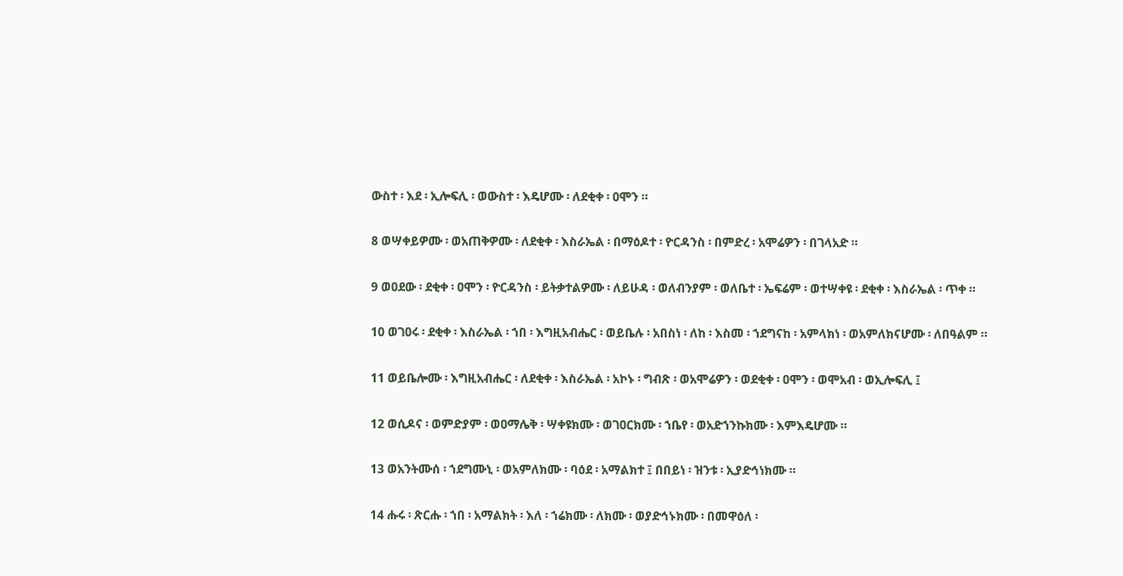ውስተ ፡ እደ ፡ ኢሎፍሊ ፡ ወውስተ ፡ እዴሆሙ ፡ ለደቂቀ ፡ ዐሞን ።

8 ወሣቀይዎሙ ፡ ወአጠቅዎሙ ፡ ለደቂቀ ፡ እስራኤል ፡ በማዕዶተ ፡ ዮርዳንስ ፡ በምድረ ፡ አሞሬዎን ፡ በገላአድ ።

9 ወዐደው ፡ ደቂቀ ፡ ዐሞን ፡ ዮርዳንስ ፡ ይትቃተልዎሙ ፡ ለይሁዳ ፡ ወለብንያም ፡ ወለቤተ ፡ ኤፍሬም ፡ ወተሣቀዩ ፡ ደቂቀ ፡ እስራኤል ፡ ጥቀ ።

10 ወገዐሩ ፡ ደቂቀ ፡ እስራኤል ፡ ኀበ ፡ እግዚአብሔር ፡ ወይቤሉ ፡ አበስነ ፡ ለከ ፡ እስመ ፡ ኀደግናከ ፡ አምላክነ ፡ ወአምለክናሆሙ ፡ ለበዓልም ።

11 ወይቤሎሙ ፡ እግዚአብሔር ፡ ለደቂቀ ፡ እስራኤል ፡ አኮኑ ፡ ግብጽ ፡ ወአሞሬዎን ፡ ወደቂቀ ፡ ዐሞን ፡ ወሞአብ ፡ ወኢሎፍሊ ፤

12 ወሲዶና ፡ ወምድያም ፡ ወዐማሌቅ ፡ ሣቀዩክሙ ፡ ወገዐርክሙ ፡ ኀቤየ ፡ ወአድኀንኩክሙ ፡ እምእዴሆሙ ።

13 ወአንትሙሰ ፡ ኀደግሙኒ ፡ ወአምለክሙ ፡ ባዕደ ፡ አማልክተ ፤ በበይነ ፡ ዝንቱ ፡ ኢያድኅነክሙ ።

14 ሑሩ ፡ ጽርሑ ፡ ኀበ ፡ አማልክት ፡ እለ ፡ ኀሬክሙ ፡ ለክሙ ፡ ወያድኅኑክሙ ፡ በመዋዕለ ፡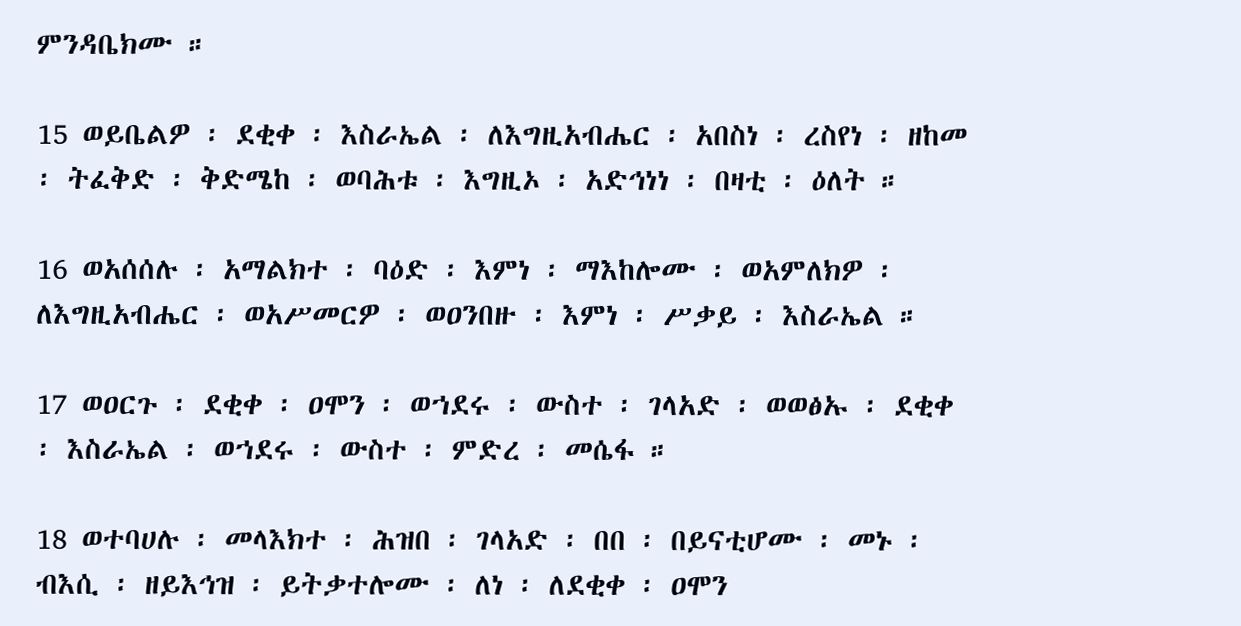ምንዳቤክሙ ።

15 ወይቤልዎ ፡ ደቂቀ ፡ እስራኤል ፡ ለእግዚአብሔር ፡ አበስነ ፡ ረስየነ ፡ ዘከመ ፡ ትፈቅድ ፡ ቅድሜከ ፡ ወባሕቱ ፡ እግዚኦ ፡ አድኅነነ ፡ በዛቲ ፡ ዕለት ።

16 ወአሰሰሉ ፡ አማልክተ ፡ ባዕድ ፡ እምነ ፡ ማእከሎሙ ፡ ወአምለክዎ ፡ ለእግዚአብሔር ፡ ወአሥመርዎ ፡ ወዐንበዙ ፡ እምነ ፡ ሥቃይ ፡ እስራኤል ።

17 ወዐርጉ ፡ ደቂቀ ፡ ዐሞን ፡ ወኀደሩ ፡ ውስተ ፡ ገላአድ ፡ ወወፅኡ ፡ ደቂቀ ፡ እስራኤል ፡ ወኀደሩ ፡ ውስተ ፡ ምድረ ፡ መሴፋ ።

18 ወተባሀሉ ፡ መላእክተ ፡ ሕዝበ ፡ ገላአድ ፡ በበ ፡ በይናቲሆሙ ፡ መኑ ፡ ብእሲ ፡ ዘይእኅዝ ፡ ይትቃተሎሙ ፡ ለነ ፡ ለደቂቀ ፡ ዐሞን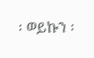፡ ወይኩን ፡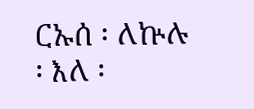ርኡሰ ፡ ለኵሉ ፡ እለ ፡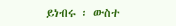ይነብሩ ፡ ውስተ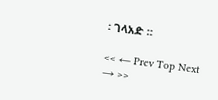፡ ገላአድ ።

<< ← Prev Top Next → >>